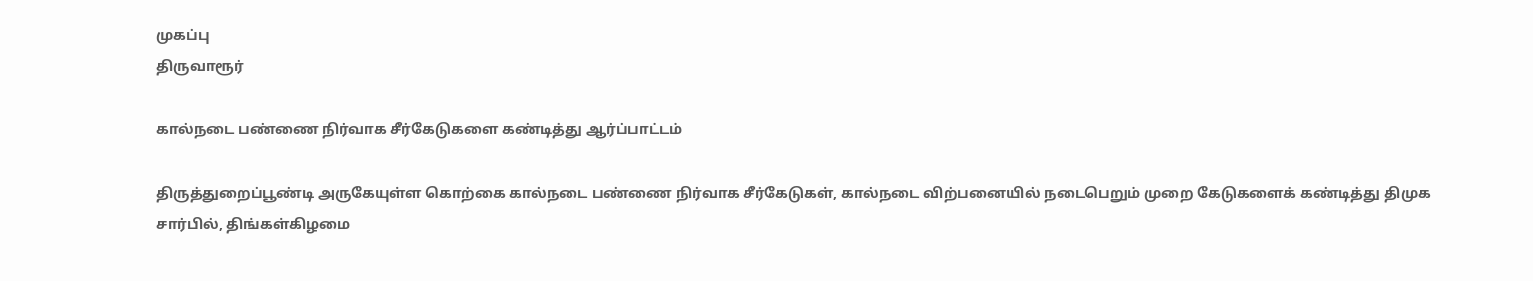முகப்பு
திருவாரூர்

கால்நடை பண்ணை நிர்வாக சீர்கேடுகளை கண்டித்து ஆர்ப்பாட்டம்

திருத்துறைப்பூண்டி அருகேயுள்ள கொற்கை கால்நடை பண்ணை நிர்வாக சீர்கேடுகள், கால்நடை விற்பனையில் நடைபெறும் முறை கேடுகளைக் கண்டித்து திமுக சார்பில், திங்கள்கிழமை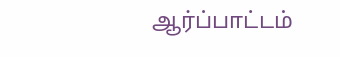ஆர்ப்பாட்டம்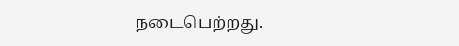நடைபெற்றது.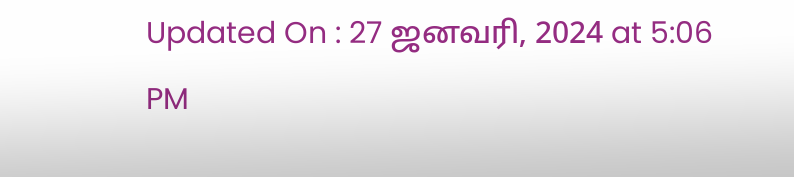Updated On : 27 ஜனவரி, 2024 at 5:06 PM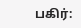பகிர்: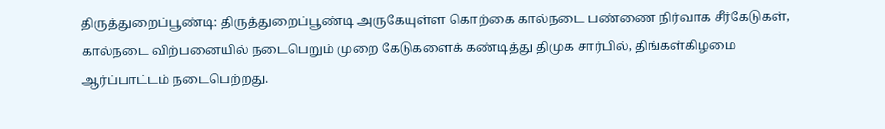திருத்துறைப்பூண்டி: திருத்துறைப்பூண்டி அருகேயுள்ள கொற்கை கால்நடை பண்ணை நிர்வாக சீர்கேடுகள், கால்நடை விற்பனையில் நடைபெறும் முறை கேடுகளைக் கண்டித்து திமுக சார்பில், திங்கள்கிழமை ஆர்ப்பாட்டம் நடைபெற்றது.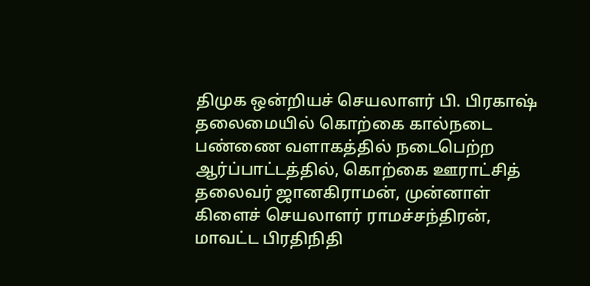திமுக ஒன்றியச் செயலாளர் பி. பிரகாஷ் தலைமையில் கொற்கை கால்நடை பண்ணை வளாகத்தில் நடைபெற்ற ஆர்ப்பாட்டத்தில், கொற்கை ஊராட்சித் தலைவர் ஜானகிராமன், முன்னாள் கிளைச் செயலாளர் ராமச்சந்திரன், மாவட்ட பிரதிநிதி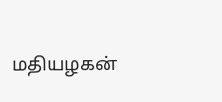மதியழகன்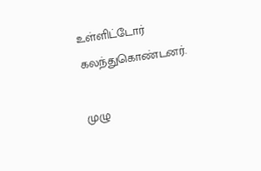உள்ளிட்டோர் கலந்துகொண்டனர்.

முழு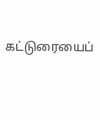கட்டுரையைப்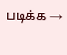படிக்க →